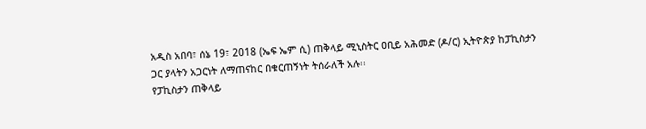አዲስ አበባ፣ ሰኔ 19፣ 2018 (ኤፍ ኤም ሲ) ጠቅላይ ሚኒስትር ዐቢይ አሕመድ (ዶ/ር) ኢትዮጵያ ከፓኪስታን ጋር ያላትን አጋርነት ለማጠናከር በቁርጠኝነት ትሰራለች አሉ፡፡
የፓኪስታን ጠቅላይ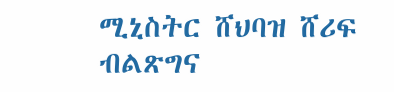ሚኒስትር ሸህባዝ ሸሪፍ ብልጽግና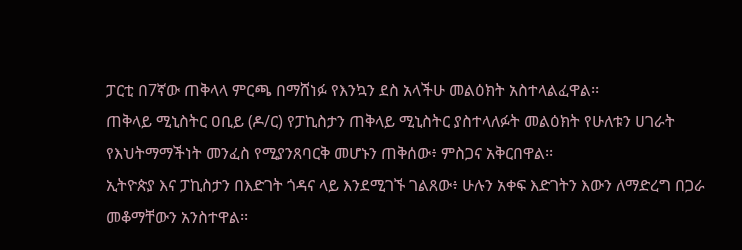ፓርቲ በ7ኛው ጠቅላላ ምርጫ በማሸነፉ የእንኳን ደስ አላችሁ መልዕክት አስተላልፈዋል፡፡
ጠቅላይ ሚኒስትር ዐቢይ (ዶ/ር) የፓኪስታን ጠቅላይ ሚኒስትር ያስተላለፉት መልዕክት የሁለቱን ሀገራት የእህትማማችነት መንፈስ የሚያንጸባርቅ መሆኑን ጠቅሰው፥ ምስጋና አቅርበዋል፡፡
ኢትዮጵያ እና ፓኪስታን በእድገት ጎዳና ላይ እንደሚገኙ ገልጸው፥ ሁሉን አቀፍ እድገትን እውን ለማድረግ በጋራ መቆማቸውን አንስተዋል፡፡